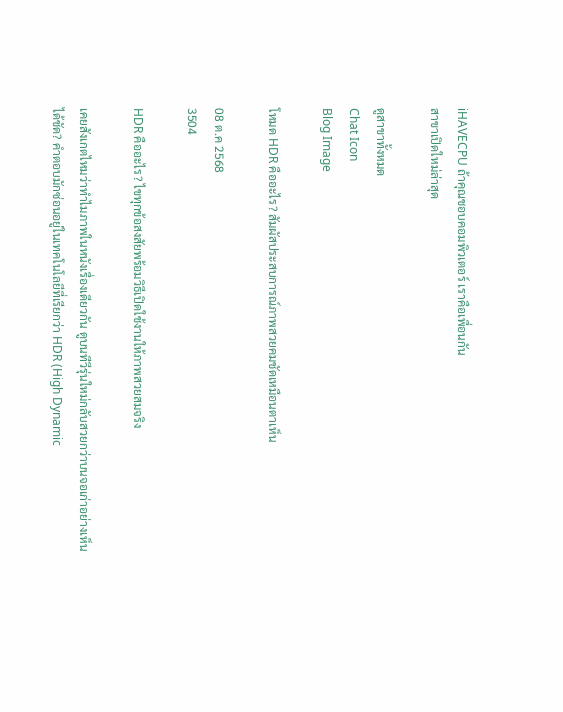iHAVECPU ถ้าคุณชอบคอมพิวเตอร์ เราคือเพื่อนกัน
สาขาเปิดใหม่ล่าสุด

ดูสาขาทั้งหมด
Chat Icon
Blog Image

โหมด HDR คืออะไร? สัมผัสประสบการณ์ภาพสวยคมชัดเหมือนตาเห็น

08 ต.ค 2568
3504

HDR คืออะไร? ไขทุกข้อสงสัยพร้อมวิธีเปิดใช้งานให้ภาพสวยสมจริง

เคยสังเกตไหมว่าทำไมภาพในหนังเรื่องเดียวกัน ดูบนทีวีรุ่นใหม่กลับสวยกว่าบนจอเก่าอย่างเห็นได้ชัด? คำตอบมักซ่อนอยู่ในเทคโนโลยีที่เรียกว่า HDR (High Dynamic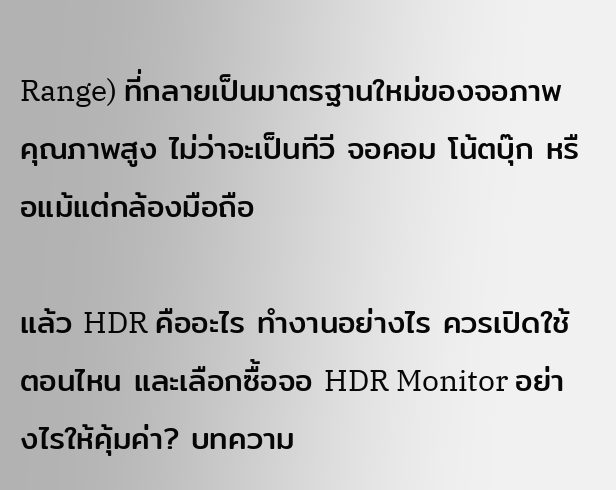Range) ที่กลายเป็นมาตรฐานใหม่ของจอภาพคุณภาพสูง ไม่ว่าจะเป็นทีวี จอคอม โน้ตบุ๊ก หรือแม้แต่กล้องมือถือ

แล้ว HDR คืออะไร ทำงานอย่างไร ควรเปิดใช้ตอนไหน และเลือกซื้อจอ HDR Monitor อย่างไรให้คุ้มค่า? บทความ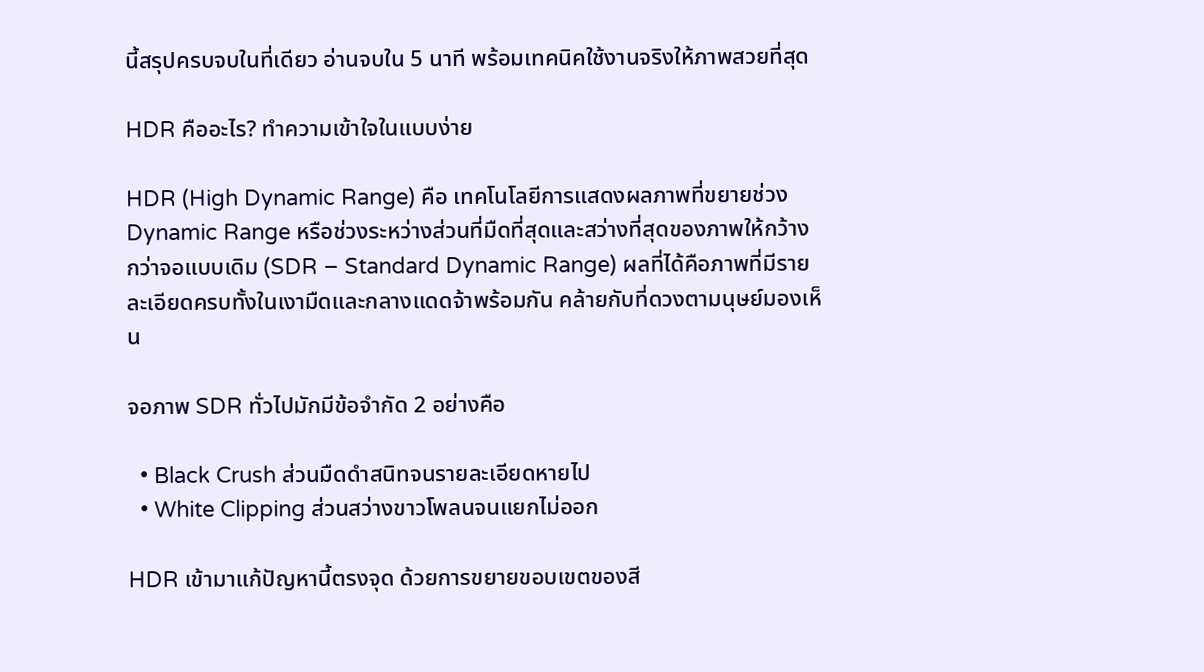นี้สรุปครบจบในที่เดียว อ่านจบใน 5 นาที พร้อมเทคนิคใช้งานจริงให้ภาพสวยที่สุด

HDR คืออะไร? ทำความเข้าใจในแบบง่าย

HDR (High Dynamic Range) คือ เทคโนโลยีการแสดงผลภาพที่ขยายช่วง Dynamic Range หรือช่วงระหว่างส่วนที่มืดที่สุดและสว่างที่สุดของภาพให้กว้างกว่าจอแบบเดิม (SDR – Standard Dynamic Range) ผลที่ได้คือภาพที่มีรายละเอียดครบทั้งในเงามืดและกลางแดดจ้าพร้อมกัน คล้ายกับที่ดวงตามนุษย์มองเห็น

จอภาพ SDR ทั่วไปมักมีข้อจำกัด 2 อย่างคือ

  • Black Crush ส่วนมืดดำสนิทจนรายละเอียดหายไป
  • White Clipping ส่วนสว่างขาวโพลนจนแยกไม่ออก

HDR เข้ามาแก้ปัญหานี้ตรงจุด ด้วยการขยายขอบเขตของสี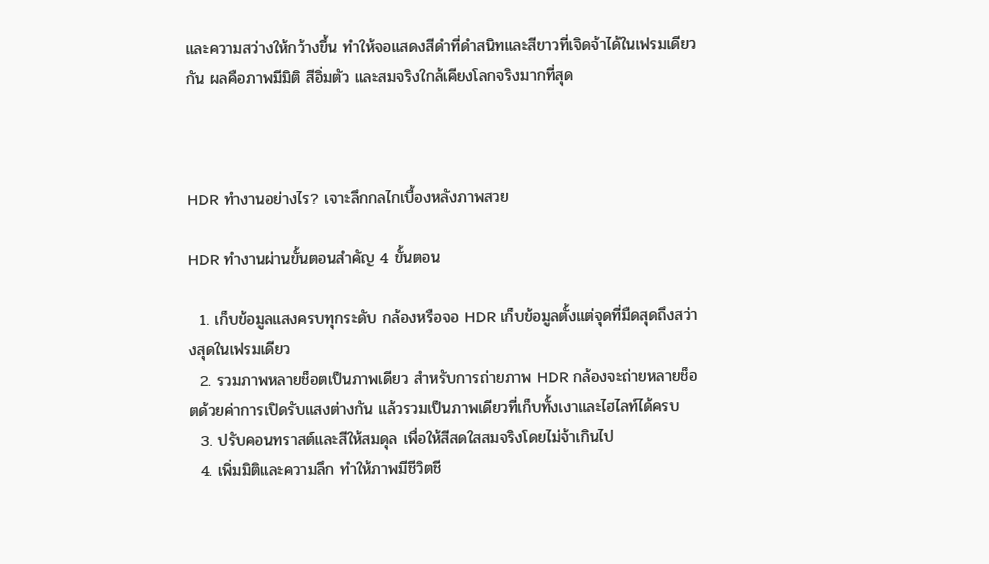และความสว่างให้กว้างขึ้น ทำให้จอแสดงสีดำที่ดำสนิทและสีขาวที่เจิดจ้าได้ในเฟรมเดียวกัน ผลคือภาพมีมิติ สีอิ่มตัว และสมจริงใกล้เคียงโลกจริงมากที่สุด



HDR ทำงานอย่างไร? เจาะลึกกลไกเบื้องหลังภาพสวย

HDR ทำงานผ่านขั้นตอนสำคัญ 4 ขั้นตอน

  1. เก็บข้อมูลแสงครบทุกระดับ กล้องหรือจอ HDR เก็บข้อมูลตั้งแต่จุดที่มืดสุดถึงสว่างสุดในเฟรมเดียว
  2. รวมภาพหลายช็อตเป็นภาพเดียว สำหรับการถ่ายภาพ HDR กล้องจะถ่ายหลายช็อตด้วยค่าการเปิดรับแสงต่างกัน แล้วรวมเป็นภาพเดียวที่เก็บทั้งเงาและไฮไลท์ได้ครบ
  3. ปรับคอนทราสต์และสีให้สมดุล เพื่อให้สีสดใสสมจริงโดยไม่จ้าเกินไป
  4. เพิ่มมิติและความลึก ทำให้ภาพมีชีวิตชี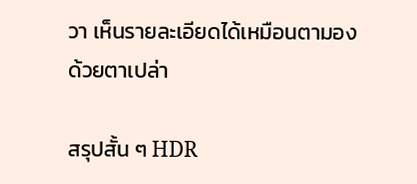วา เห็นรายละเอียดได้เหมือนตามองด้วยตาเปล่า

สรุปสั้น ๆ HDR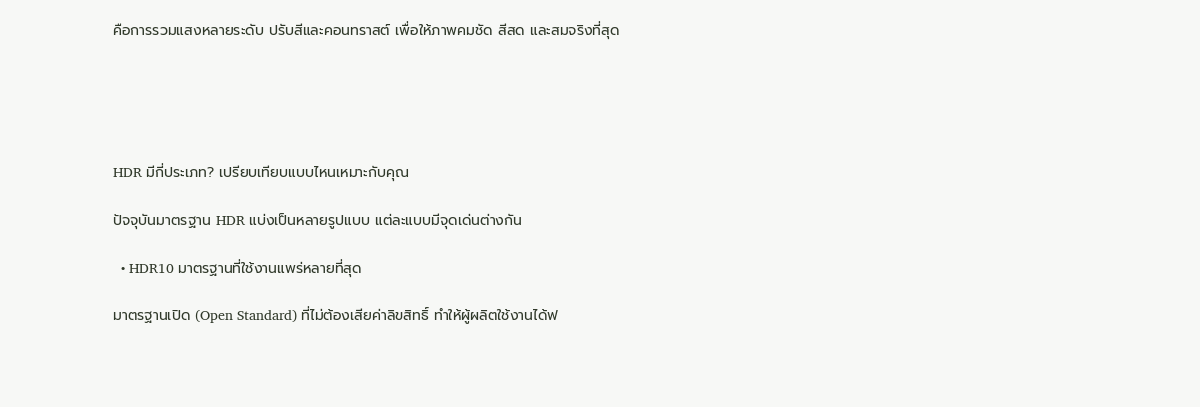คือการรวมแสงหลายระดับ ปรับสีและคอนทราสต์ เพื่อให้ภาพคมชัด สีสด และสมจริงที่สุด





HDR มีกี่ประเภท? เปรียบเทียบแบบไหนเหมาะกับคุณ

ปัจจุบันมาตรฐาน HDR แบ่งเป็นหลายรูปแบบ แต่ละแบบมีจุดเด่นต่างกัน

  • HDR10 มาตรฐานที่ใช้งานแพร่หลายที่สุด

มาตรฐานเปิด (Open Standard) ที่ไม่ต้องเสียค่าลิขสิทธิ์ ทำให้ผู้ผลิตใช้งานได้ฟ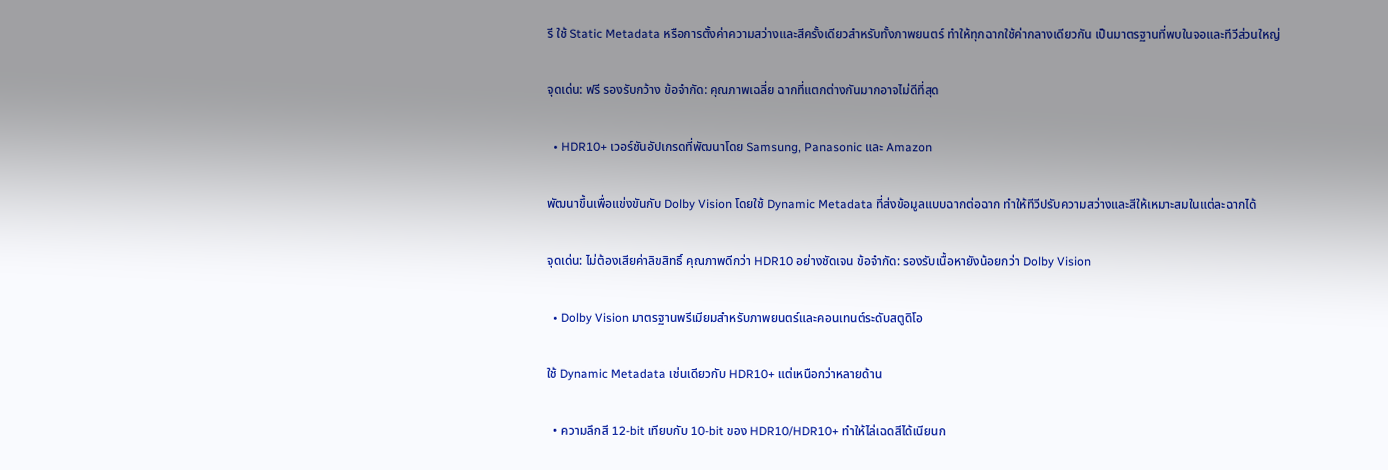รี ใช้ Static Metadata หรือการตั้งค่าความสว่างและสีครั้งเดียวสำหรับทั้งภาพยนตร์ ทำให้ทุกฉากใช้ค่ากลางเดียวกัน เป็นมาตรฐานที่พบในจอและทีวีส่วนใหญ่

จุดเด่น: ฟรี รองรับกว้าง ข้อจำกัด: คุณภาพเฉลี่ย ฉากที่แตกต่างกันมากอาจไม่ดีที่สุด

  • HDR10+ เวอร์ชันอัปเกรดที่พัฒนาโดย Samsung, Panasonic และ Amazon

พัฒนาขึ้นเพื่อแข่งขันกับ Dolby Vision โดยใช้ Dynamic Metadata ที่ส่งข้อมูลแบบฉากต่อฉาก ทำให้ทีวีปรับความสว่างและสีให้เหมาะสมในแต่ละฉากได้

จุดเด่น: ไม่ต้องเสียค่าลิขสิทธิ์ คุณภาพดีกว่า HDR10 อย่างชัดเจน ข้อจำกัด: รองรับเนื้อหายังน้อยกว่า Dolby Vision

  • Dolby Vision มาตรฐานพรีเมียมสำหรับภาพยนตร์และคอนเทนต์ระดับสตูดิโอ

ใช้ Dynamic Metadata เช่นเดียวกับ HDR10+ แต่เหนือกว่าหลายด้าน

  • ความลึกสี 12-bit เทียบกับ 10-bit ของ HDR10/HDR10+ ทำให้ไล่เฉดสีได้เนียนก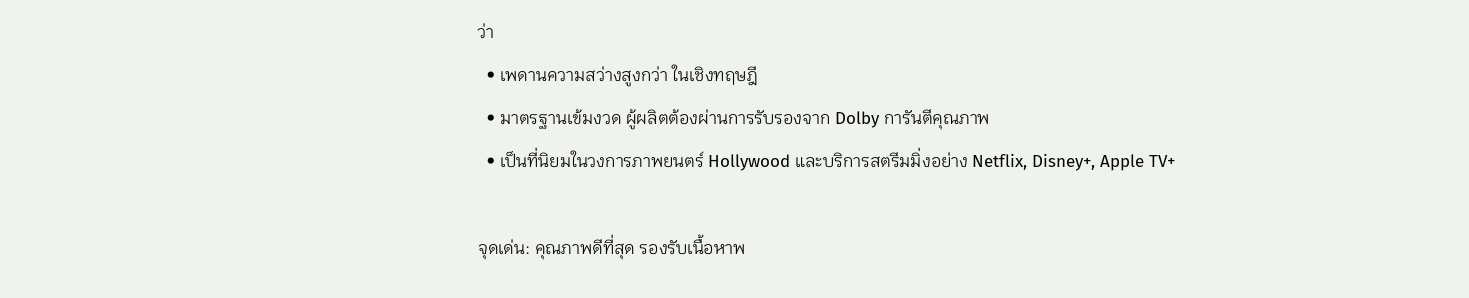ว่า
  • เพดานความสว่างสูงกว่า ในเชิงทฤษฎี
  • มาตรฐานเข้มงวด ผู้ผลิตต้องผ่านการรับรองจาก Dolby การันตีคุณภาพ
  • เป็นที่นิยมในวงการภาพยนตร์ Hollywood และบริการสตรีมมิ่งอย่าง Netflix, Disney+, Apple TV+

จุดเด่น: คุณภาพดีที่สุด รองรับเนื้อหาพ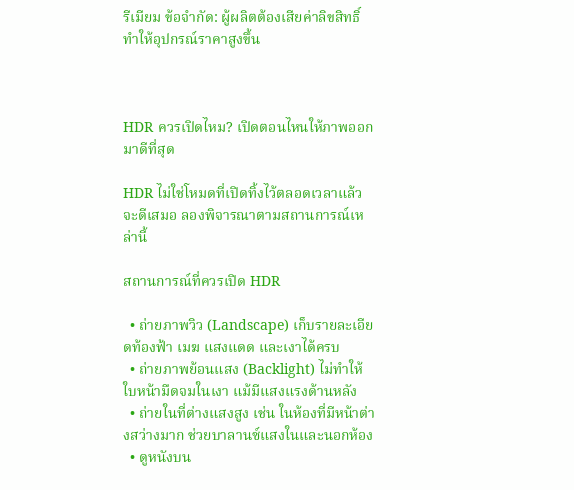รีเมียม ข้อจำกัด: ผู้ผลิตต้องเสียค่าลิขสิทธิ์ ทำให้อุปกรณ์ราคาสูงขึ้น



HDR ควรเปิดไหม? เปิดตอนไหนให้ภาพออกมาดีที่สุด

HDR ไม่ใช่โหมดที่เปิดทิ้งไว้ตลอดเวลาแล้วจะดีเสมอ ลองพิจารณาตามสถานการณ์เหล่านี้

สถานการณ์ที่ควรเปิด HDR

  • ถ่ายภาพวิว (Landscape) เก็บรายละเอียดท้องฟ้า เมฆ แสงแดด และเงาได้ครบ
  • ถ่ายภาพย้อนแสง (Backlight) ไม่ทำให้ใบหน้ามืดจมในเงา แม้มีแสงแรงด้านหลัง
  • ถ่ายในที่ต่างแสงสูง เช่น ในห้องที่มีหน้าต่างสว่างมาก ช่วยบาลานซ์แสงในและนอกห้อง
  • ดูหนังบน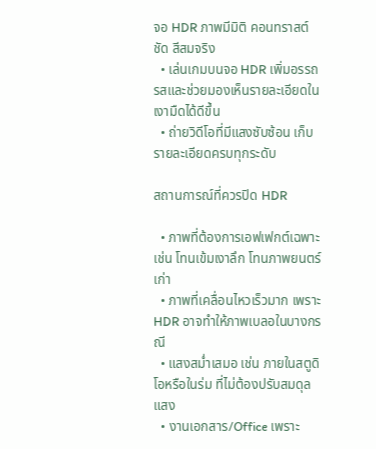จอ HDR ภาพมีมิติ คอนทราสต์ชัด สีสมจริง
  • เล่นเกมบนจอ HDR เพิ่มอรรถรสและช่วยมองเห็นรายละเอียดในเงามืดได้ดีขึ้น
  • ถ่ายวิดีโอที่มีแสงซับซ้อน เก็บรายละเอียดครบทุกระดับ

สถานการณ์ที่ควรปิด HDR

  • ภาพที่ต้องการเอฟเฟกต์เฉพาะ เช่น โทนเข้มเงาลึก โทนภาพยนตร์เก่า
  • ภาพที่เคลื่อนไหวเร็วมาก เพราะ HDR อาจทำให้ภาพเบลอในบางกรณี
  • แสงสม่ำเสมอ เช่น ภายในสตูดิโอหรือในร่ม ที่ไม่ต้องปรับสมดุลแสง
  • งานเอกสาร/Office เพราะ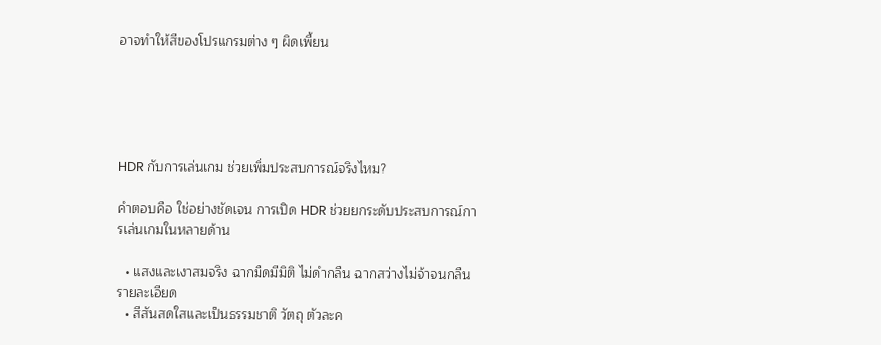อาจทำให้สีของโปรแกรมต่าง ๆ ผิดเพี้ยน





HDR กับการเล่นเกม ช่วยเพิ่มประสบการณ์จริงไหม?

คำตอบคือ ใช่อย่างชัดเจน การเปิด HDR ช่วยยกระดับประสบการณ์การเล่นเกมในหลายด้าน

  • แสงและเงาสมจริง ฉากมืดมีมิติ ไม่ดำกลืน ฉากสว่างไม่จ้าจนกลืนรายละเอียด
  • สีสันสดใสและเป็นธรรมชาติ วัตถุ ตัวละค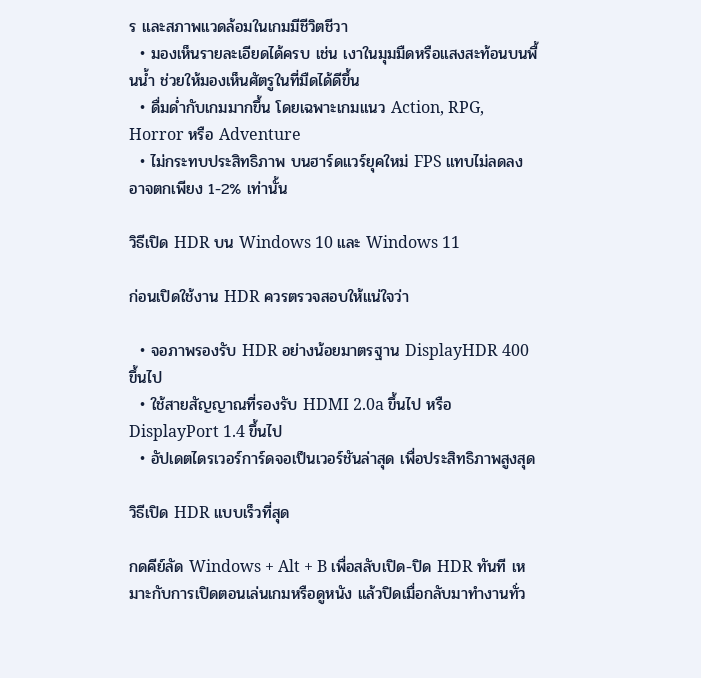ร และสภาพแวดล้อมในเกมมีชีวิตชีวา
  • มองเห็นรายละเอียดได้ครบ เช่น เงาในมุมมืดหรือแสงสะท้อนบนพื้นน้ำ ช่วยให้มองเห็นศัตรูในที่มืดได้ดีขึ้น
  • ดื่มด่ำกับเกมมากขึ้น โดยเฉพาะเกมแนว Action, RPG, Horror หรือ Adventure
  • ไม่กระทบประสิทธิภาพ บนฮาร์ดแวร์ยุคใหม่ FPS แทบไม่ลดลง อาจตกเพียง 1-2% เท่านั้น

วิธีเปิด HDR บน Windows 10 และ Windows 11

ก่อนเปิดใช้งาน HDR ควรตรวจสอบให้แน่ใจว่า

  • จอภาพรองรับ HDR อย่างน้อยมาตรฐาน DisplayHDR 400 ขึ้นไป
  • ใช้สายสัญญาณที่รองรับ HDMI 2.0a ขึ้นไป หรือ DisplayPort 1.4 ขึ้นไป
  • อัปเดตไดรเวอร์การ์ดจอเป็นเวอร์ชันล่าสุด เพื่อประสิทธิภาพสูงสุด

วิธีเปิด HDR แบบเร็วที่สุด

กดคีย์ลัด Windows + Alt + B เพื่อสลับเปิด-ปิด HDR ทันที เหมาะกับการเปิดตอนเล่นเกมหรือดูหนัง แล้วปิดเมื่อกลับมาทำงานทั่ว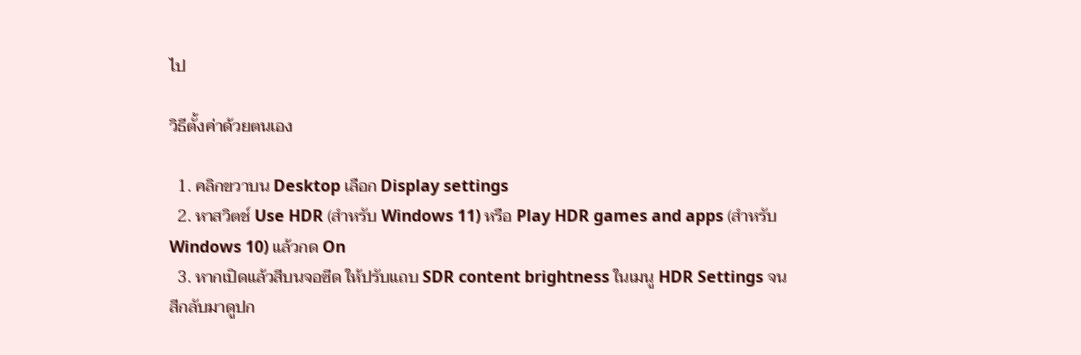ไป

วิธีตั้งค่าด้วยตนเอง

  1. คลิกขวาบน Desktop เลือก Display settings
  2. หาสวิตช์ Use HDR (สำหรับ Windows 11) หรือ Play HDR games and apps (สำหรับ Windows 10) แล้วกด On
  3. หากเปิดแล้วสีบนจอซีด ให้ปรับแถบ SDR content brightness ในเมนู HDR Settings จนสีกลับมาดูปก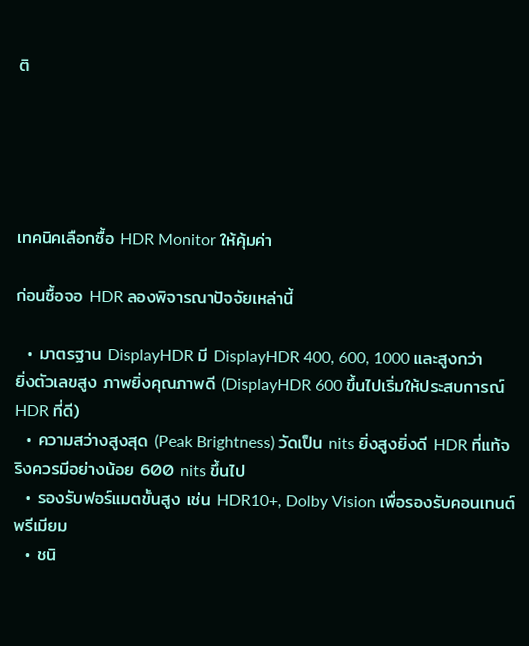ติ





เทคนิคเลือกซื้อ HDR Monitor ให้คุ้มค่า

ก่อนซื้อจอ HDR ลองพิจารณาปัจจัยเหล่านี้

  • มาตรฐาน DisplayHDR มี DisplayHDR 400, 600, 1000 และสูงกว่า ยิ่งตัวเลขสูง ภาพยิ่งคุณภาพดี (DisplayHDR 600 ขึ้นไปเริ่มให้ประสบการณ์ HDR ที่ดี)
  • ความสว่างสูงสุด (Peak Brightness) วัดเป็น nits ยิ่งสูงยิ่งดี HDR ที่แท้จริงควรมีอย่างน้อย 600 nits ขึ้นไป
  • รองรับฟอร์แมตขั้นสูง เช่น HDR10+, Dolby Vision เพื่อรองรับคอนเทนต์พรีเมียม
  • ชนิ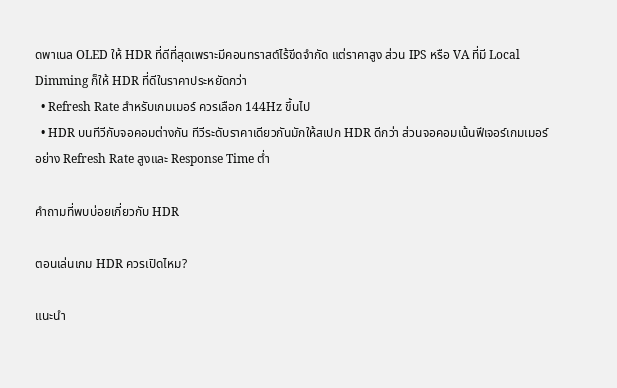ดพาเนล OLED ให้ HDR ที่ดีที่สุดเพราะมีคอนทราสต์ไร้ขีดจำกัด แต่ราคาสูง ส่วน IPS หรือ VA ที่มี Local Dimming ก็ให้ HDR ที่ดีในราคาประหยัดกว่า
  • Refresh Rate สำหรับเกมเมอร์ ควรเลือก 144Hz ขึ้นไป
  • HDR บนทีวีกับจอคอมต่างกัน ทีวีระดับราคาเดียวกันมักให้สเปก HDR ดีกว่า ส่วนจอคอมเน้นฟีเจอร์เกมเมอร์อย่าง Refresh Rate สูงและ Response Time ต่ำ

คำถามที่พบบ่อยเกี่ยวกับ HDR

ตอนเล่นเกม HDR ควรเปิดไหม?

แนะนำ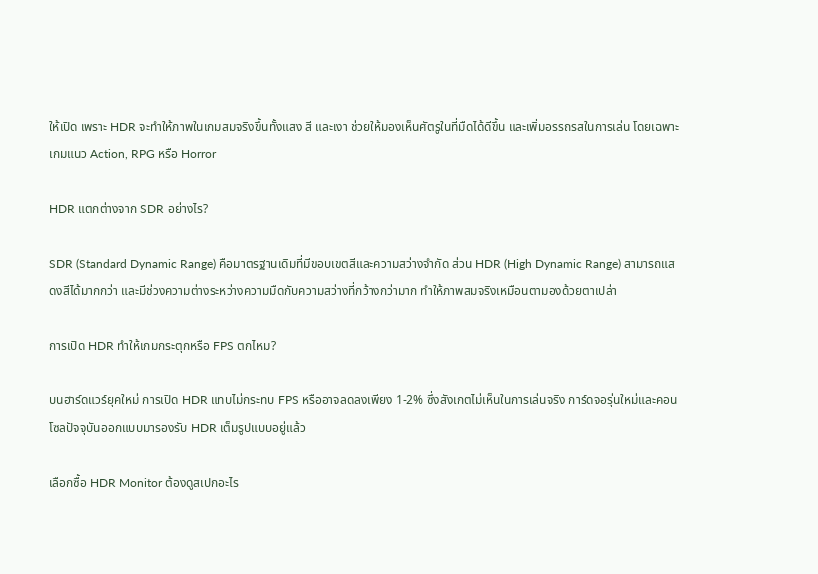ให้เปิด เพราะ HDR จะทำให้ภาพในเกมสมจริงขึ้นทั้งแสง สี และเงา ช่วยให้มองเห็นศัตรูในที่มืดได้ดีขึ้น และเพิ่มอรรถรสในการเล่น โดยเฉพาะเกมแนว Action, RPG หรือ Horror

HDR แตกต่างจาก SDR อย่างไร?

SDR (Standard Dynamic Range) คือมาตรฐานเดิมที่มีขอบเขตสีและความสว่างจำกัด ส่วน HDR (High Dynamic Range) สามารถแสดงสีได้มากกว่า และมีช่วงความต่างระหว่างความมืดกับความสว่างที่กว้างกว่ามาก ทำให้ภาพสมจริงเหมือนตามองด้วยตาเปล่า

การเปิด HDR ทำให้เกมกระตุกหรือ FPS ตกไหม?

บนฮาร์ดแวร์ยุคใหม่ การเปิด HDR แทบไม่กระทบ FPS หรืออาจลดลงเพียง 1-2% ซึ่งสังเกตไม่เห็นในการเล่นจริง การ์ดจอรุ่นใหม่และคอนโซลปัจจุบันออกแบบมารองรับ HDR เต็มรูปแบบอยู่แล้ว

เลือกซื้อ HDR Monitor ต้องดูสเปกอะไร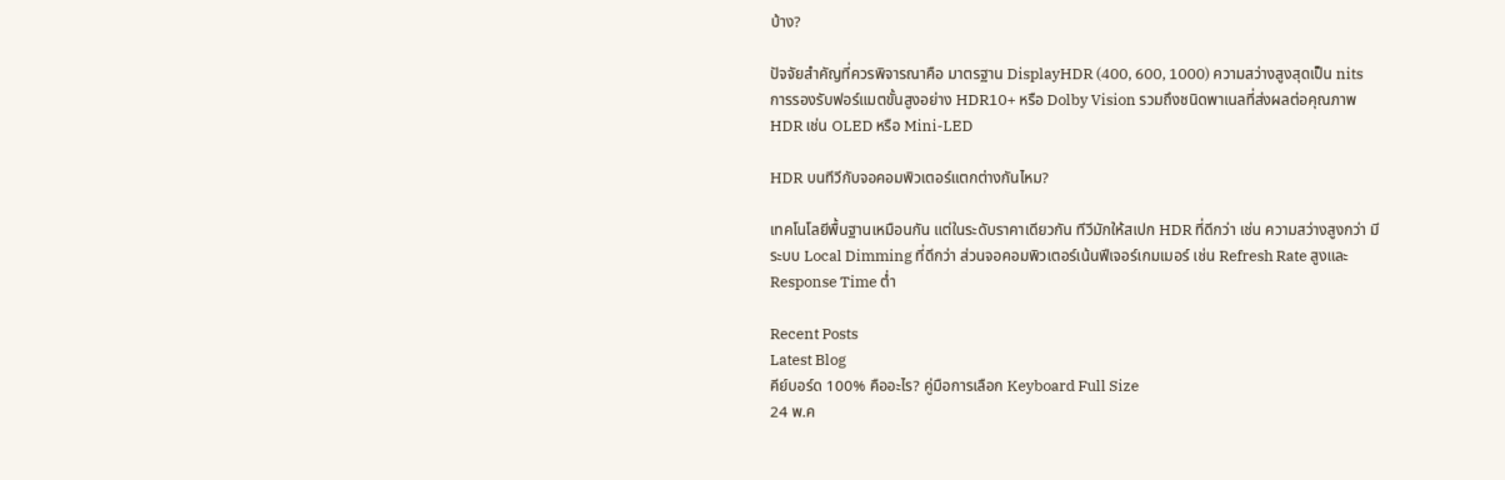บ้าง?

ปัจจัยสำคัญที่ควรพิจารณาคือ มาตรฐาน DisplayHDR (400, 600, 1000) ความสว่างสูงสุดเป็น nits การรองรับฟอร์แมตขั้นสูงอย่าง HDR10+ หรือ Dolby Vision รวมถึงชนิดพาเนลที่ส่งผลต่อคุณภาพ HDR เช่น OLED หรือ Mini-LED

HDR บนทีวีกับจอคอมพิวเตอร์แตกต่างกันไหม?

เทคโนโลยีพื้นฐานเหมือนกัน แต่ในระดับราคาเดียวกัน ทีวีมักให้สเปก HDR ที่ดีกว่า เช่น ความสว่างสูงกว่า มีระบบ Local Dimming ที่ดีกว่า ส่วนจอคอมพิวเตอร์เน้นฟีเจอร์เกมเมอร์ เช่น Refresh Rate สูงและ Response Time ต่ำ

Recent Posts
Latest Blog
คีย์บอร์ด 100% คืออะไร? คู่มือการเลือก Keyboard Full Size
24 พ.ค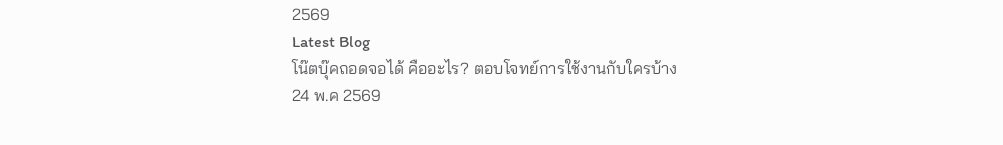2569
Latest Blog
โน๊ตบุ๊คถอดจอได้ คืออะไร? ตอบโจทย์การใช้งานกับใครบ้าง
24 พ.ค 2569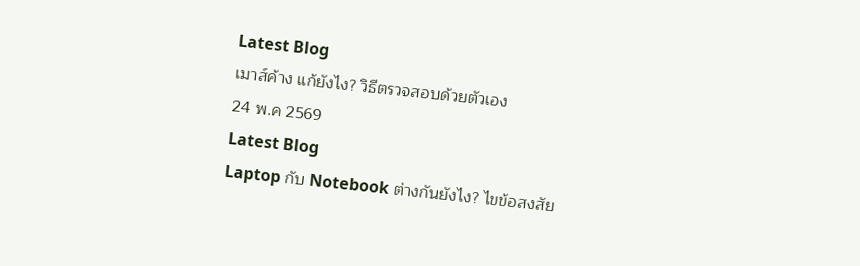Latest Blog
เมาส์ค้าง แก้ยังไง? วิธีตรวจสอบด้วยตัวเอง
24 พ.ค 2569
Latest Blog
Laptop กับ Notebook ต่างกันยังไง? ไขข้อสงสัย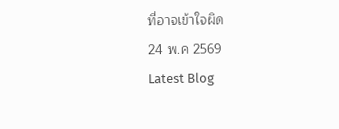ที่อาจเข้าใจผิด
24 พ.ค 2569
Latest Blog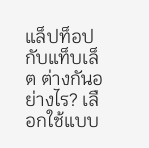แล็ปท็อปกับแท็บเล็ต ต่างกันอย่างไร? เลือกใช้แบบ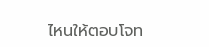ไหนให้ตอบโจท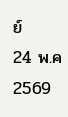ย์
24 พ.ค 2569